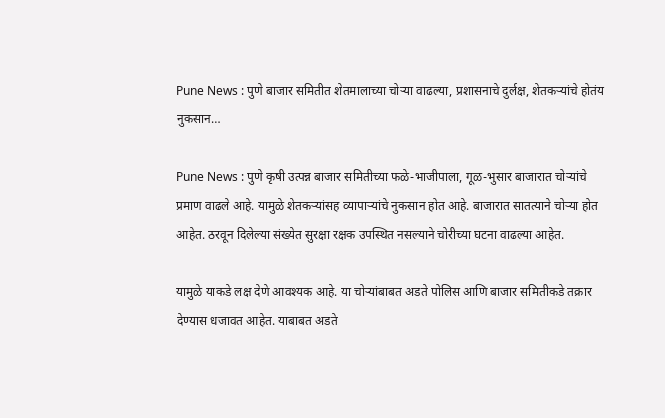Pune News : पुणे बाजार समितीत शेतमालाच्या चोऱ्या वाढल्या, प्रशासनाचे दुर्लक्ष, शेतकऱ्यांचे होतंय नुकसान…

Pune News : पुणे कृषी उत्पन्न बाजार समितीच्या फळे-भाजीपाला, गूळ-भुसार बाजारात चोऱ्यांचे प्रमाण वाढले आहे. यामुळे शेतकऱ्यांसह व्यापाऱ्यांचे नुकसान होत आहे. बाजारात सातत्याने चोऱ्या होत आहेत. ठरवून दिलेल्या संख्येत सुरक्षा रक्षक उपस्थित नसल्याने चोरीच्या घटना वाढल्या आहेत.

यामुळे याकडे लक्ष देणे आवश्यक आहे. या चोऱ्यांबाबत अडते पोलिस आणि बाजार समितीकडे तक्रार देण्यास धजावत आहेत. याबाबत अडते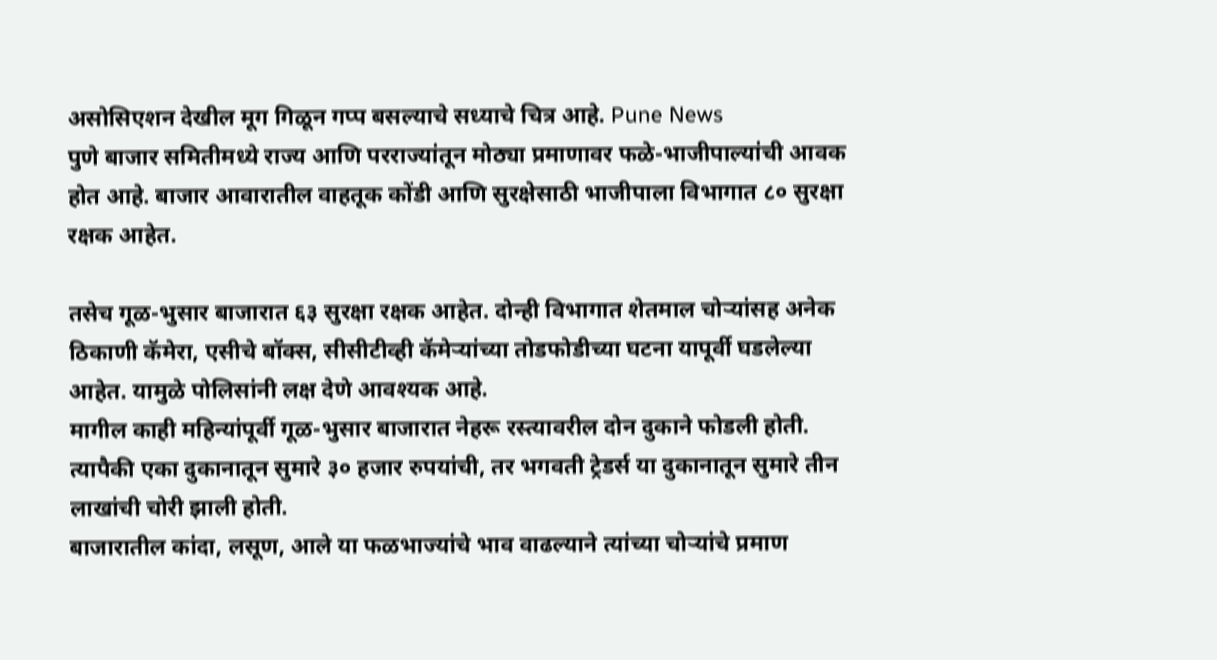असोसिएशन देखील मूग गिळून गप्प बसल्याचे सध्याचे चित्र आहे. Pune News
पुणे बाजार समितीमध्ये राज्य आणि परराज्यांतून मोठ्या प्रमाणावर फळे-भाजीपाल्यांची आवक होत आहे. बाजार आवारातील वाहतूक कोंडी आणि सुरक्षेसाठी भाजीपाला विभागात ८० सुरक्षा रक्षक आहेत.

तसेच गूळ-भुसार बाजारात ६३ सुरक्षा रक्षक आहेत. दोन्ही विभागात शेतमाल चोऱ्यांसह अनेक ठिकाणी कॅमेरा, एसीचे बॉक्स, सीसीटीव्ही कॅमेऱ्यांच्या तोडफोडीच्या घटना यापूर्वी घडलेल्या आहेत. यामुळे पोलिसांनी लक्ष देणे आवश्यक आहे.
मागील काही महिन्यांपूर्वी गूळ-भुसार बाजारात नेहरू रस्त्यावरील दोन दुकाने फोडली होती. त्यापैकी एका दुकानातून सुमारे ३० हजार रुपयांची, तर भगवती ट्रेडर्स या दुकानातून सुमारे तीन लाखांची चोरी झाली होती.
बाजारातील कांदा, लसूण, आले या फळभाज्यांचे भाव वाढल्याने त्यांच्या चोऱ्यांचे प्रमाण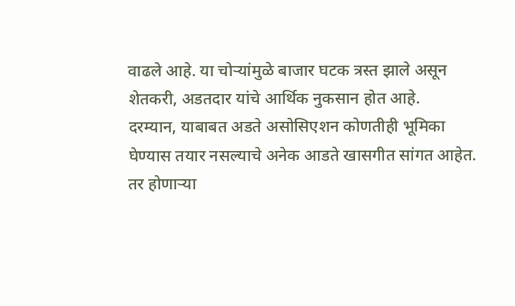वाढले आहे. या चोऱ्यांमुळे बाजार घटक त्रस्त झाले असून शेतकरी, अडतदार यांचे आर्थिक नुकसान होत आहे.
दरम्यान, याबाबत अडते असोसिएशन कोणतीही भूमिका घेण्यास तयार नसल्याचे अनेक आडते खासगीत सांगत आहेत. तर होणाऱ्या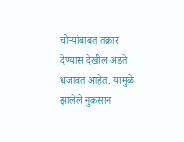चोऱ्यांबाबत तक्रार देण्यास देखील अडते धजावत आहेत. यामुळे झालेले नुकसान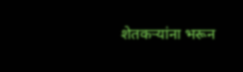शेतकऱ्यांना भरून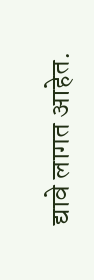द्यावे लागत आहेत.